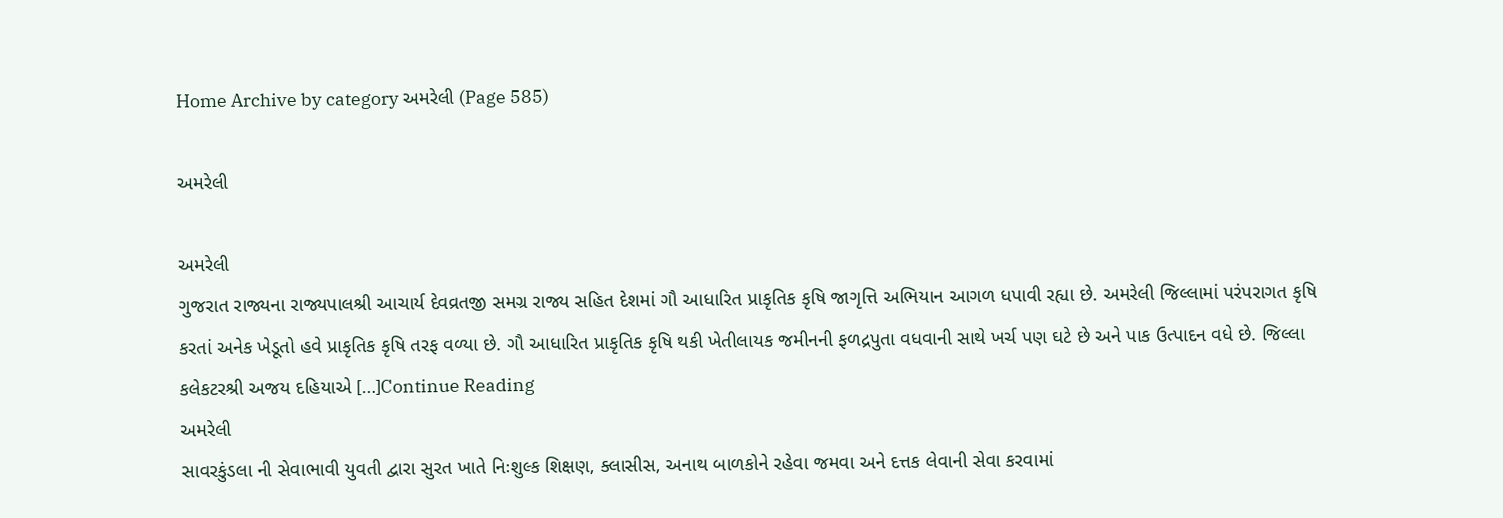Home Archive by category અમરેલી (Page 585)

અમરેલી

અમરેલી
ગુજરાત રાજ્યના રાજ્યપાલશ્રી આચાર્ય દેવવ્રતજી સમગ્ર રાજ્ય સહિત દેશમાં ગૌ આધારિત પ્રાકૃતિક કૃષિ જાગૃત્તિ અભિયાન આગળ ધપાવી રહ્યા છે. અમરેલી જિલ્લામાં પરંપરાગત કૃષિ કરતાં અનેક ખેડૂતો હવે પ્રાકૃતિક કૃષિ તરફ વળ્યા છે. ગૌ આધારિત પ્રાકૃતિક કૃષિ થકી ખેતીલાયક જમીનની ફળદ્રપુતા વધવાની સાથે ખર્ચ પણ ઘટે છે અને પાક ઉત્પાદન વધે છે. જિલ્લા કલેકટરશ્રી અજય દહિયાએ […]Continue Reading
અમરેલી
સાવરકુંડલા ની સેવાભાવી યુવતી દ્વારા સુરત ખાતે નિઃશુલ્ક શિક્ષણ, ક્લાસીસ, અનાથ બાળકોને રહેવા જમવા અને દત્તક લેવાની સેવા કરવામાં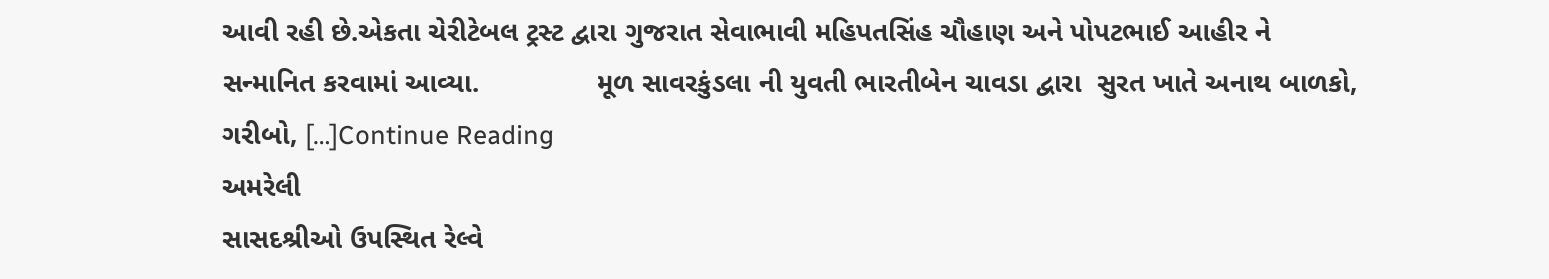આવી રહી છે.એકતા ચેરીટેબલ ટ્રસ્ટ દ્વારા ગુજરાત સેવાભાવી મહિપતસિંહ ચૌહાણ અને પોપટભાઈ આહીર ને સન્માનિત કરવામાં આવ્યા.               મૂળ સાવરકુંડલા ની યુવતી ભારતીબેન ચાવડા દ્વારા  સુરત ખાતે અનાથ બાળકો, ગરીબો, […]Continue Reading
અમરેલી
સાસદશ્રીઓ ઉપસ્થિત રેલ્વે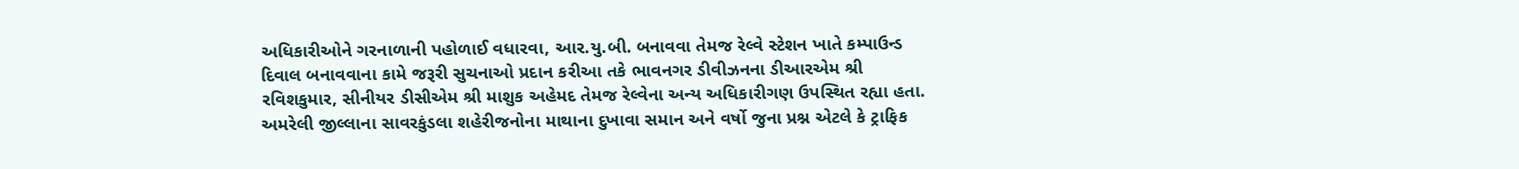અધિકારીઓને ગરનાળાની પહોળાઈ વધારવા, આર.યુ.બી. બનાવવા તેમજ રેલ્વે સ્ટેશન ખાતે કમ્પાઉન્ડ દિવાલ બનાવવાના કામે જરૂરી સુચનાઓ પ્રદાન કરીઆ તકે ભાવનગર ડીવીઝનના ડીઆરએમ શ્રી રવિશકુમાર, સીનીયર ડીસીએમ શ્રી માશુક અહેમદ તેમજ રેલ્વેના અન્ય અધિકારીગણ ઉપસ્થિત રહ્યા હતા. અમરેલી જીલ્લાના સાવરકુંડલા શહેરીજનોના માથાના દુખાવા સમાન અને વર્ષો જુના પ્રશ્ન એટલે કે ટ્રાફિક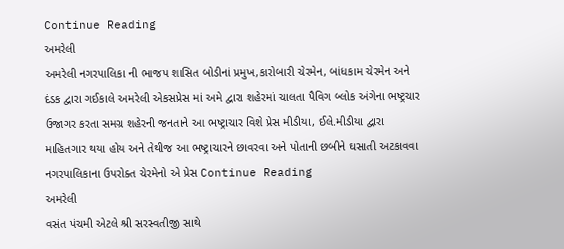Continue Reading
અમરેલી
અમરેલી નગરપાલિકા ની ભાજપ શાસિત બોડીનાં પ્રમુખ,કારોબારી ચેરમેન, બાંધકામ ચેરમેન અને દંડક દ્વારા ગઈકાલે અમરેલી એકસપ્રેસ માં અમે દ્વારા શહેરમાં ચાલતા પૈવિગ બ્લોક અંગેના ભષ્ટ્રચાર ઉજાગર કરતા સમગ્ર શહેરની જનતાને આ ભષ્ટ્રાચાર વિશે પ્રેસ મીડીયા, ઈલે.મીડીયા દ્વારા માહિતગાર થયા હોય અને તેથીજ આ ભષ્ટ્રાચારને છાવરવા અને પોતાની છબીને ઘસાતી અટકાવવા નગરપાલિકાના ઉપરોક્ત ચેરમેનો એ પ્રેસ Continue Reading
અમરેલી
વસંત પંચમી એટલે શ્રી સરસ્વતીજી સાથે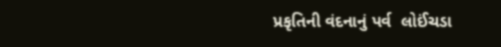પ્રકૃતિની વંદનાનું પર્વ  લોઈંચડા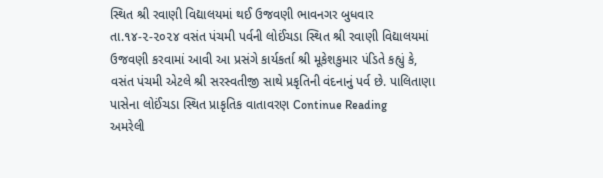સ્થિત શ્રી રવાણી વિદ્યાલયમાં થઈ ઉજવણી ભાવનગર બુધવાર તા.૧૪-૨-૨૦૨૪ વસંત પંચમી પર્વની લોઈંચડા સ્થિત શ્રી રવાણી વિદ્યાલયમાં ઉજવણી કરવામાં આવી આ પ્રસંગે કાર્યકર્તા શ્રી મૂકેશકુમાર પંડિતે કહ્યું કે, વસંત પંચમી એટલે શ્રી સરસ્વતીજી સાથે પ્રકૃતિની વંદનાનું પર્વ છે. પાલિતાણા પાસેના લોઈંચડા સ્થિત પ્રાકૃતિક વાતાવરણ Continue Reading
અમરેલી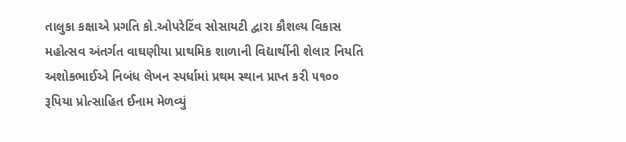તાલુકા કક્ષાએ પ્રગતિ કો.ઓપરેટિંવ સોસાયટી દ્વારા કૌશલ્ય વિકાસ મહોત્સવ અંતર્ગત વાઘણીયા પ્રાથમિક શાળાની વિદ્યાર્થીની શેલાર નિયતિ અશોકભાઈએ નિબંધ લેખન સ્પર્ધામાં પ્રથમ સ્થાન પ્રાપ્ત કરી ૫૧૦૦ રૂપિયા પ્રોત્સાહિત ઈનામ મેળવ્યું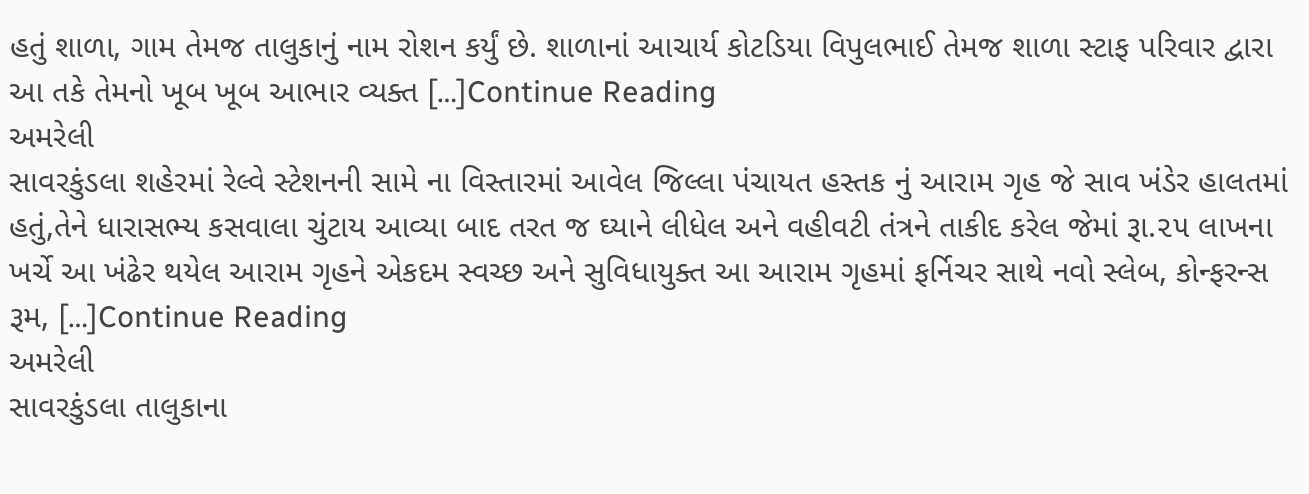હતું શાળા, ગામ તેમજ તાલુકાનું નામ રોશન કર્યું છે. શાળાનાં આચાર્ય કોટડિયા વિપુલભાઈ તેમજ શાળા સ્ટાફ પરિવાર દ્વારા આ તકે તેમનો ખૂબ ખૂબ આભાર વ્યક્ત […]Continue Reading
અમરેલી
સાવરકુંડલા શહેરમાં રેલ્વે સ્ટેશનની સામે ના વિસ્તારમાં આવેલ જિલ્લા પંચાયત હસ્તક નું આરામ ગૃહ જે સાવ ખંડેર હાલતમાં હતું,તેને ધારાસભ્ય કસવાલા ચુંટાય આવ્યા બાદ તરત જ ઘ્યાને લીધેલ અને વહીવટી તંત્રને તાકીદ કરેલ જેમાં રૂા.૨૫ લાખના ખર્ચે આ ખંઢેર થયેલ આરામ ગૃહને એકદમ સ્વચ્છ અને સુવિધાયુક્ત આ આરામ ગૃહમાં ફર્નિચર સાથે નવો સ્લેબ, કોન્ફરન્સ રૂમ, […]Continue Reading
અમરેલી
સાવરકુંડલા તાલુકાના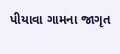પીયાવા ગામના જાગૃત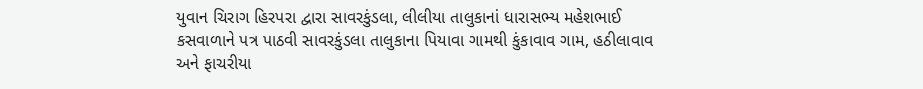યુવાન ચિરાગ હિરપરા દ્વારા સાવરકુંડલા, લીલીયા તાલુકાનાં ધારાસભ્ય મહેશભાઈ કસવાળાને પત્ર પાઠવી સાવરકુંડલા તાલુકાના પિયાવા ગામથી કુંકાવાવ ગામ, હઠીલાવાવ અને ફાચરીયા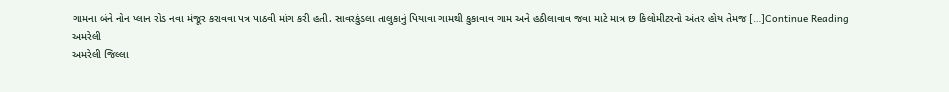ગામના બંને નોન પ્લાન રોડ નવા મંજૂર કરાવવા પત્ર પાઠવી માંગ કરી હતી. સાવરકુંડલા તાલુકાનું પિયાવા ગામથી કુકાવાવ ગામ અને હઠીલાવાવ જવા માટે માત્ર છ કિલોમીટરનો અંતર હોય તેમજ […]Continue Reading
અમરેલી
અમરેલી જિલ્લા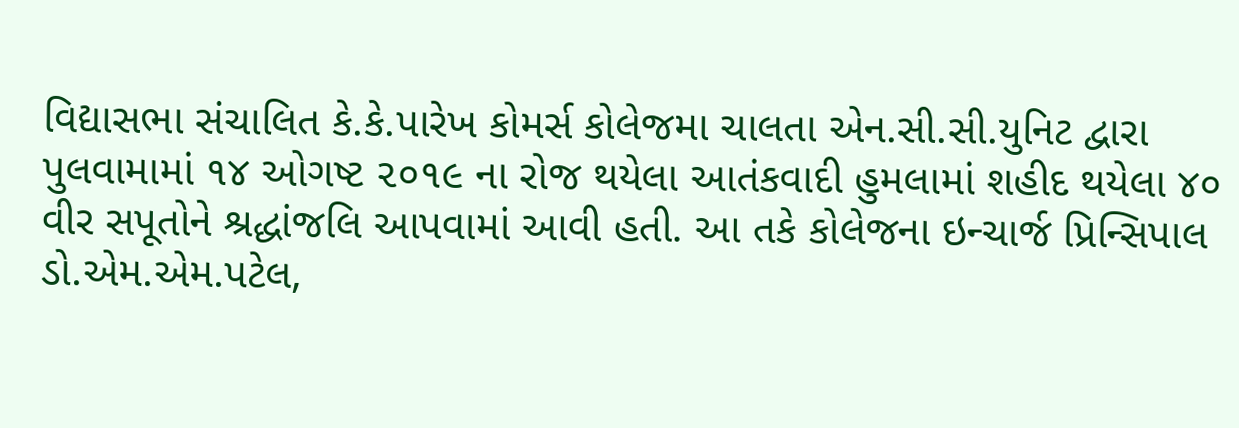વિદ્યાસભા સંચાલિત કે.કે.પારેખ કોમર્સ કોલેજમા ચાલતા એન.સી.સી.યુનિટ દ્વારા પુલવામામાં ૧૪ ઓગષ્ટ ૨૦૧૯ ના રોજ થયેલા આતંકવાદી હુમલામાં શહીદ થયેલા ૪૦ વીર સપૂતોને શ્રદ્ધાંજલિ આપવામાં આવી હતી. આ તકે કોલેજના ઇન્ચાર્જ પ્રિન્સિપાલ ડો.એમ.એમ.પટેલ,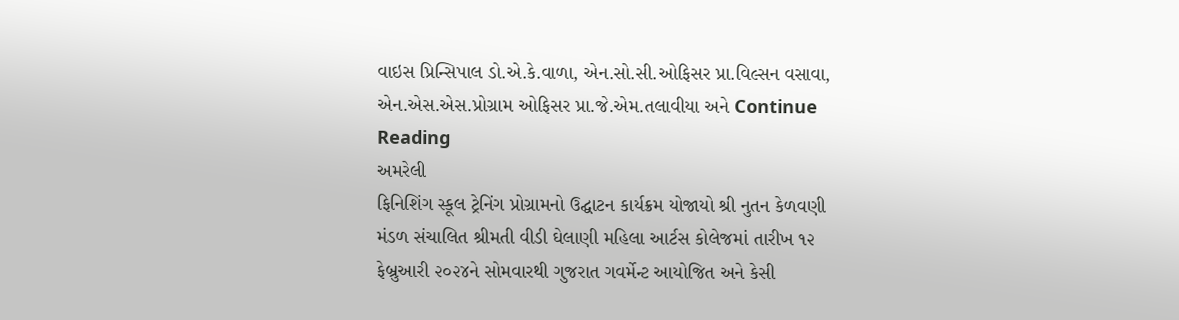વાઇસ પ્રિન્સિપાલ ડો.એ.કે.વાળા, એન.સો.સી.ઓફિસર પ્રા.વિલ્સન વસાવા, એન.એસ.એસ.પ્રોગ્રામ ઓફિસર પ્રા.જે.એમ.તલાવીયા અને Continue Reading
અમરેલી
ફિનિશિંગ સ્કૂલ ટ્રેનિંગ પ્રોગ્રામનો ઉદ્ઘાટન કાર્યક્રમ યોજાયો શ્રી નુતન કેળવણી મંડળ સંચાલિત શ્રીમતી વીડી ઘેલાણી મહિલા આર્ટસ કોલેજમાં તારીખ ૧૨ ફેબ્રુઆરી ૨૦૨૪ને સોમવારથી ગુજરાત ગવર્મેન્ટ આયોજિત અને કેસી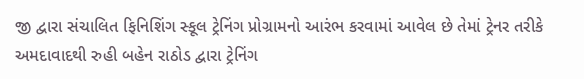જી દ્વારા સંચાલિત ફિનિશિંગ સ્કૂલ ટ્રેનિંગ પ્રોગ્રામનો આરંભ કરવામાં આવેલ છે તેમાં ટ્રેનર તરીકે અમદાવાદથી રુહી બહેન રાઠોડ દ્વારા ટ્રેનિંગ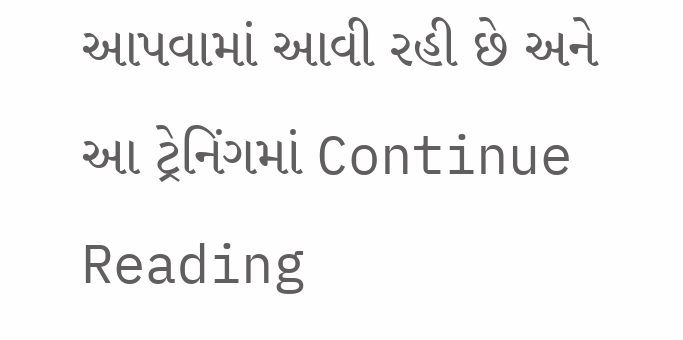આપવામાં આવી રહી છે અને આ ટ્રેનિંગમાં Continue Reading